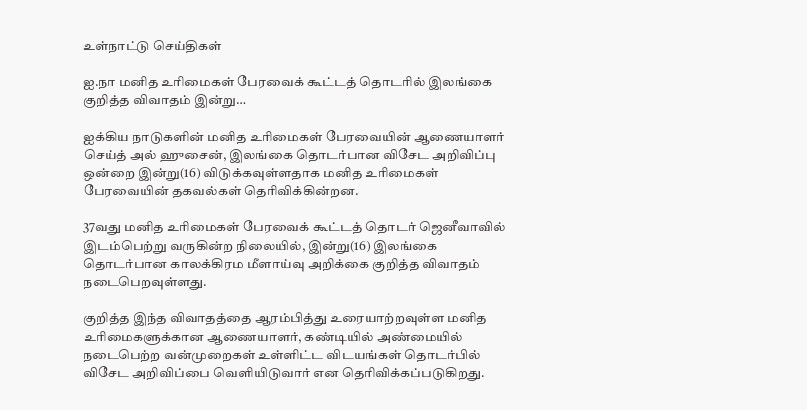உள்நாட்டு செய்திகள்

ஐ.நா மனித உரிமைகள் பேரவைக் கூட்டத் தொடரில் இலங்கை குறித்த விவாதம் இன்று…

ஐக்கிய நாடுகளின் மனித உரிமைகள் பேரவையின் ஆணையாளர் செய்த் அல் ஹுசைன், இலங்கை தொடர்பான விசேட அறிவிப்பு ஒன்றை இன்று(16) விடுக்கவுள்ளதாக மனித உரிமைகள் பேரவையின் தகவல்கள் தெரிவிக்கின்றன.

37வது மனித உரிமைகள் பேரவைக் கூட்டத் தொடர் ஜெனீவாவில் இடம்பெற்று வருகின்ற நிலையில், இன்று(16) இலங்கை தொடர்பான காலக்கிரம மீளாய்வு அறிக்கை குறித்த விவாதம் நடைபெறவுள்ளது.

குறித்த இந்த விவாதத்தை ஆரம்பித்து உரையாற்றவுள்ள மனித உரிமைகளுக்கான ஆணையாளர், கண்டியில் அண்மையில் நடைபெற்ற வன்முறைகள் உள்ளிட்ட விடயங்கள் தொடர்பில் விசேட அறிவிப்பை வெளியிடுவார் என தெரிவிக்கப்படுகிறது.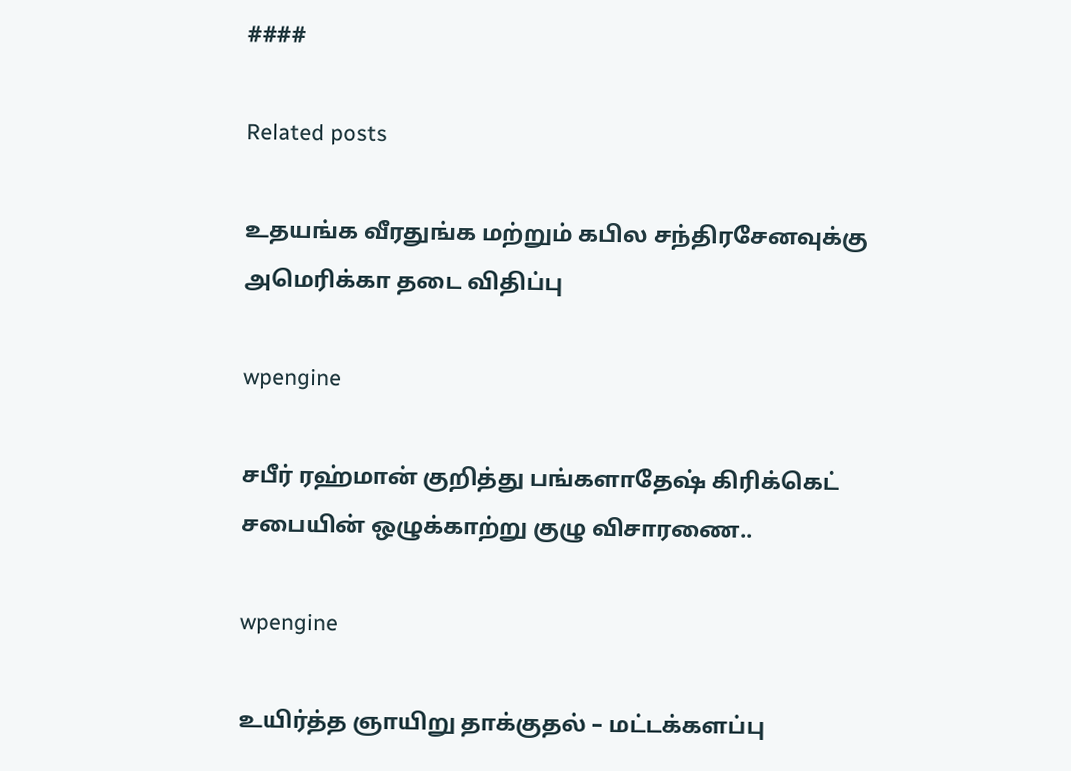####

Related posts

உதயங்க வீரதுங்க மற்றும் கபில சந்திரசேனவுக்கு அமெரிக்கா தடை விதிப்பு

wpengine

சபீர் ரஹ்மான் குறித்து பங்களாதேஷ் கிரிக்கெட் சபையின் ஒழுக்காற்று குழு விசாரணை..

wpengine

உயிர்த்த ஞாயிறு தாக்குதல் – மட்டக்களப்பு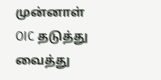முன்னாள் OIC தடுத்து வைத்து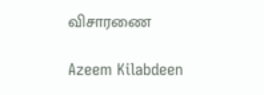விசாரணை

Azeem Kilabdeen